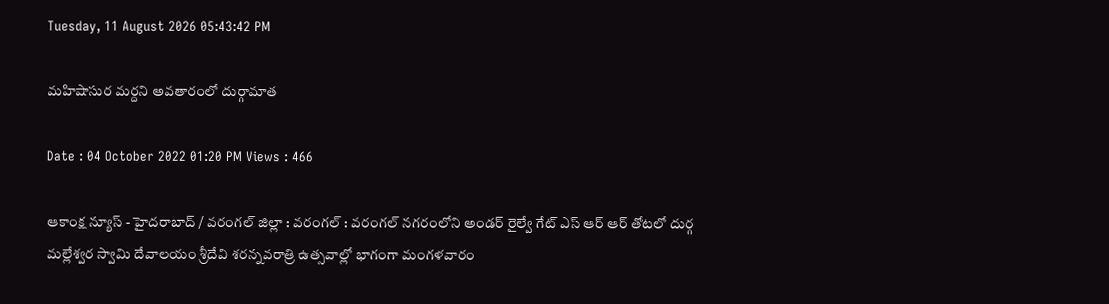Tuesday, 11 August 2026 05:43:42 PM

మహిషాసుర మర్దని అవతారంలో దుర్గామాత

Date : 04 October 2022 01:20 PM Views : 466

ఆకాంక్ష న్యూస్ - హైదరాబాద్ / వరంగల్ జిల్లా : వరంగల్ : వరంగల్ నగరంలోని అండర్ రైల్వే గేట్ ఎస్ ఆర్ ఆర్ తోటలో దుర్గ మల్లేశ్వర స్వామి దేవాలయం శ్రీదేవి శరన్నవరాత్రి ఉత్సవాల్లో భాగంగా మంగళవారం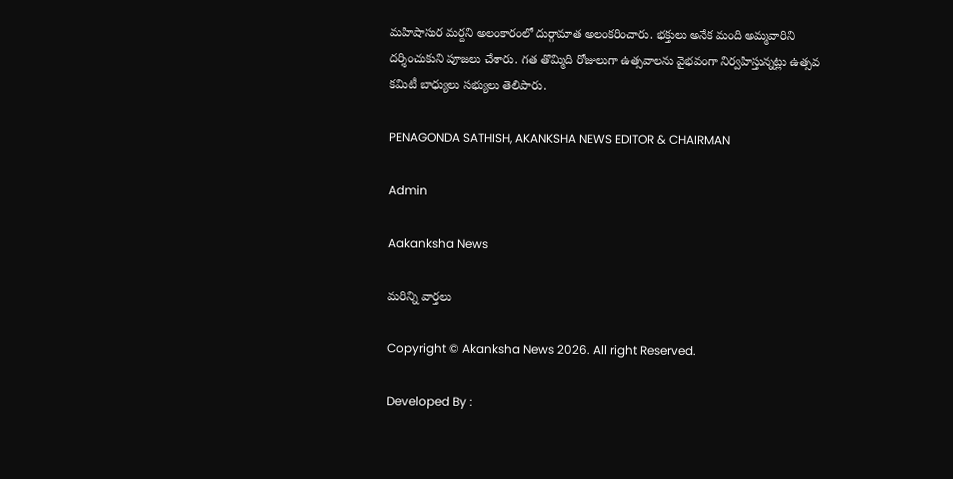మహిషాసుర మర్దని అలంకారంలో దుర్గామాత అలంకరించారు. భక్తులు అనేక మంది అమ్మవారిని దర్శించుకుని పూజలు చేశారు. గత తొమ్మిది రోజులుగా ఉత్సవాలను వైభవంగా నిర్వహిస్తున్నట్లు ఉత్సవ కమిటీ బాధ్యులు సభ్యులు తెలిపారు.

PENAGONDA SATHISH, AKANKSHA NEWS EDITOR & CHAIRMAN

Admin

Aakanksha News

మరిన్ని వార్తలు

Copyright © Akanksha News 2026. All right Reserved.

Developed By :